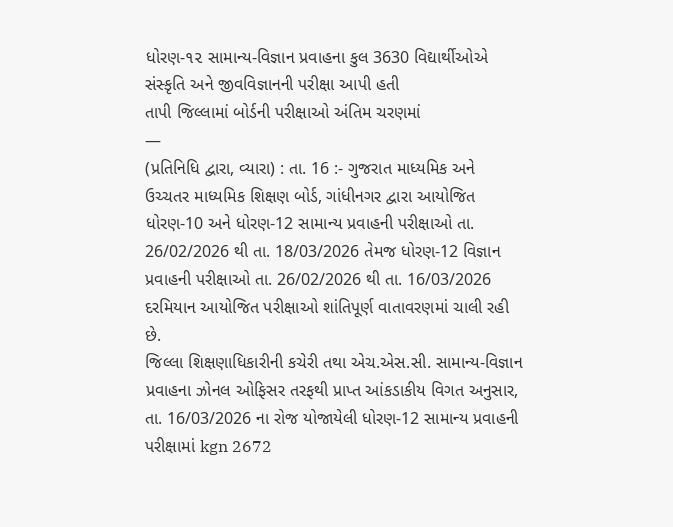ધોરણ-૧૨ સામાન્ય-વિજ્ઞાન પ્રવાહના કુલ 3630 વિદ્યાર્થીઓએ સંસ્કૃતિ અને જીવવિજ્ઞાનની પરીક્ષા આપી હતી
તાપી જિલ્લામાં બોર્ડની પરીક્ષાઓ અંતિમ ચરણમાં
—
(પ્રતિનિધિ દ્વારા, વ્યારા) : તા. 16 :- ગુજરાત માધ્યમિક અને ઉચ્ચતર માધ્યમિક શિક્ષણ બોર્ડ, ગાંધીનગર દ્વારા આયોજિત ધોરણ-10 અને ધોરણ-12 સામાન્ય પ્રવાહની પરીક્ષાઓ તા. 26/02/2026 થી તા. 18/03/2026 તેમજ ધોરણ-12 વિજ્ઞાન પ્રવાહની પરીક્ષાઓ તા. 26/02/2026 થી તા. 16/03/2026 દરમિયાન આયોજિત પરીક્ષાઓ શાંતિપૂર્ણ વાતાવરણમાં ચાલી રહી છે.
જિલ્લા શિક્ષણાધિકારીની કચેરી તથા એચ.એસ.સી. સામાન્ય-વિજ્ઞાન પ્રવાહના ઝોનલ ઓફિસર તરફથી પ્રાપ્ત આંકડાકીય વિગત અનુસાર, તા. 16/03/2026 ના રોજ યોજાયેલી ધોરણ-12 સામાન્ય પ્રવાહની પરીક્ષામાં kgn 2672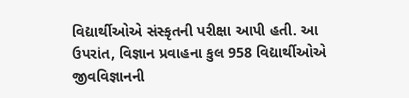વિદ્યાર્થીઓએ સંસ્કૃતની પરીક્ષા આપી હતી. આ ઉપરાંત, વિજ્ઞાન પ્રવાહના કુલ 958 વિદ્યાર્થીઓએ જીવવિજ્ઞાનની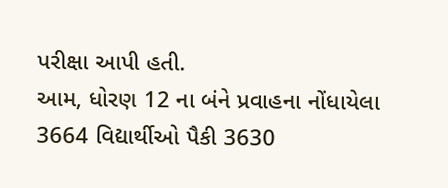પરીક્ષા આપી હતી.
આમ, ધોરણ 12 ના બંને પ્રવાહના નોંધાયેલા 3664 વિદ્યાર્થીઓ પૈકી 3630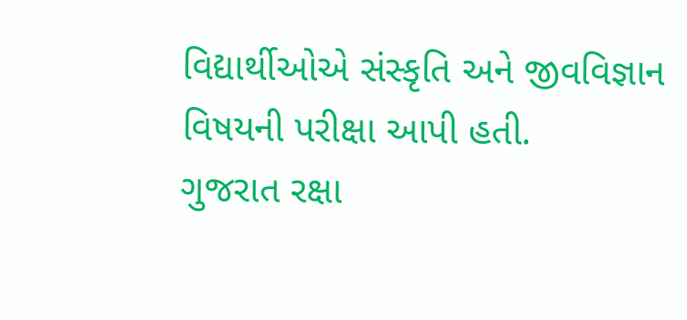વિદ્યાર્થીઓએ સંસ્કૃતિ અને જીવવિજ્ઞાન વિષયની પરીક્ષા આપી હતી.
ગુજરાત રક્ષા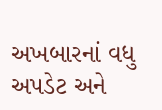અખબારનાં વધુ અપડેટ અને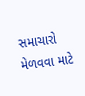સમાચારો મેળવવા માટે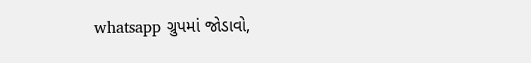whatsapp ગ્રુપમાં જોડાવો,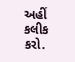અહીં કલીક કરો.